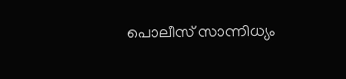പൊലീസ് സാന്നിധ്യം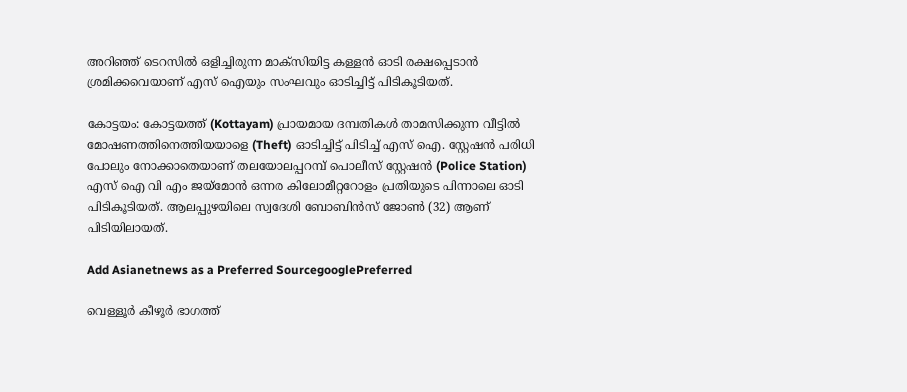അറിഞ്ഞ് ടെറസിൽ ഒളിച്ചിരുന്ന മാക്സിയിട്ട കള്ളൻ ഓടി രക്ഷപ്പെടാൻ ശ്രമിക്കവെയാണ് എസ് ഐയും സംഘവും ഓടിച്ചിട്ട് പിടികൂടിയത്.

കോട്ടയം: കോട്ടയത്ത് (Kottayam) പ്രായമായ ദമ്പതികൾ താമസിക്കുന്ന വീട്ടിൽ മോഷണത്തിനെത്തിയയാളെ (Theft) ഓടിച്ചിട്ട് പിടിച്ച് എസ് ഐ. സ്റ്റേഷൻ പരിധി പോലും നോക്കാതെയാണ് തലയോലപ്പറമ്പ് പൊലീസ് സ്റ്റേഷൻ (Police Station) എസ് ഐ വി എം ജയ്മോൻ ഒന്നര കിലോമീറ്ററോളം പ്രതിയുടെ പിന്നാലെ ഓടി പിടികൂടിയത്. ആലപ്പുഴയിലെ സ്വദേശി ബോബിൻസ് ജോൺ (32) ആണ് പിടിയിലായത്.

Add Asianetnews as a Preferred SourcegooglePreferred

വെള്ളൂർ കീഴൂർ ഭാഗത്ത്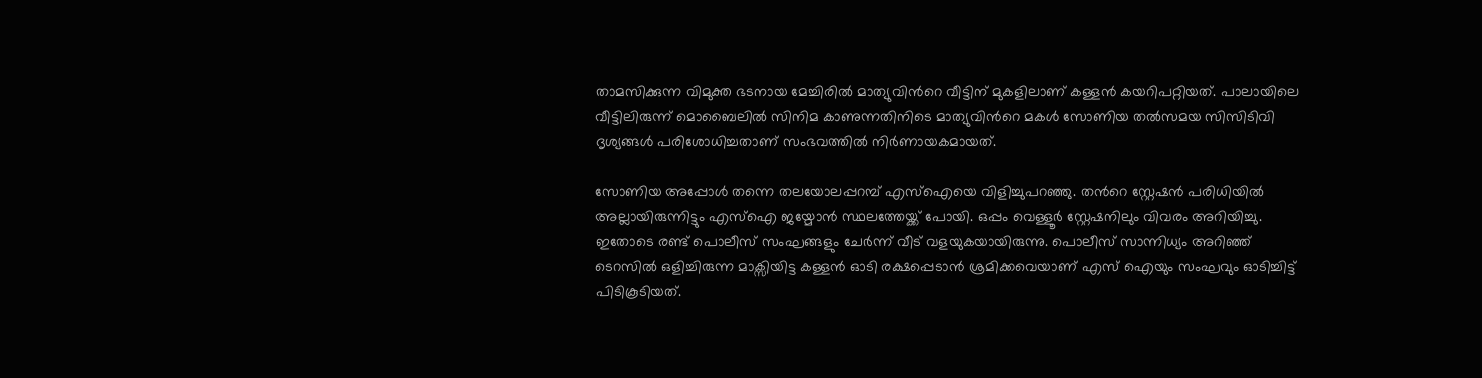താമസിക്കുന്ന വിമുക്ത ഭടനായ മേച്ചിരിൽ മാത്യുവിന്‍റെ വീട്ടിന് മുകളിലാണ് കള്ളൻ കയറിപറ്റിയത്. പാലായിലെ വീട്ടിലിരുന്ന് മൊബൈലിൽ സിനിമ കാണുന്നതിനിടെ മാത്യുവിന്‍റെ മകൾ സോണിയ തൽസമയ സിസിടിവി ദൃശ്യങ്ങൾ പരിശോധിച്ചതാണ് സംഭവത്തിൽ നിർണായകമായത്.

സോണിയ അപ്പോൾ തന്നെ തലയോലപ്പറമ്പ് എസ്ഐയെ വിളിച്ചുപറഞ്ഞു. തന്‍റെ സ്റ്റേഷൻ പരിധിയിൽ അല്ലായിരുന്നിട്ടും എസ്ഐ ജയ്മോൻ സ്ഥലത്തേയ്ക്ക് പോയി. ഒപ്പം വെള്ളൂർ സ്റ്റേഷനിലും വിവരം അറിയിച്ചു. ഇതോടെ രണ്ട് പൊലീസ് സംഘങ്ങളും ചേർന്ന് വീട് വളയുകയായിരുന്നു. പൊലീസ് സാന്നിധ്യം അറിഞ്ഞ് ടെറസിൽ ഒളിച്ചിരുന്ന മാക്സിയിട്ട കള്ളൻ ഓടി രക്ഷപ്പെടാൻ ശ്രമിക്കവെയാണ് എസ് ഐയും സംഘവും ഓടിച്ചിട്ട് പിടികൂടിയത്.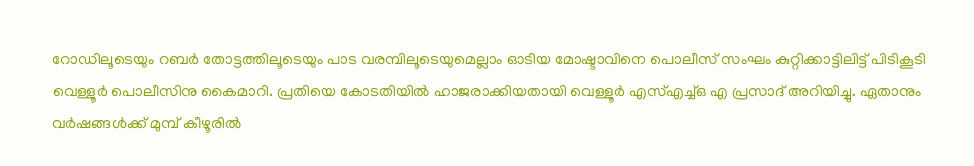റോഡിലൂടെയും റബർ തോട്ടത്തിലൂടെയും പാട വരമ്പിലൂടെയുമെല്ലാം ഓടിയ മോഷ്ടാവിനെ പൊലീസ് സംഘം കുറ്റിക്കാട്ടിലിട്ട് പിടികൂടി വെള്ളൂർ പൊലീസിനു കൈമാറി. പ്രതിയെ കോടതിയിൽ ഹാജരാക്കിയതായി വെള്ളൂർ എസ്എച്ച്ഒ എ പ്രസാദ് അറിയിച്ചു. ഏതാനും വർഷങ്ങൾക്ക് മുമ്പ് കീഴൂരിൽ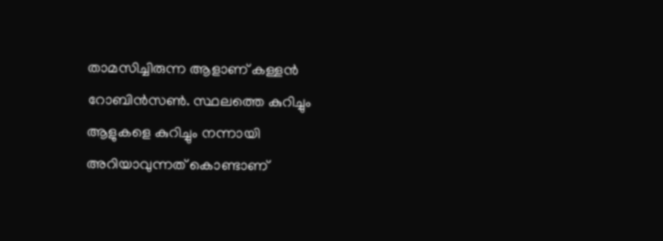താമസിച്ചിരുന്ന ആളാണ് കള്ളൻ റോബിൻസൺ. സ്ഥലത്തെ കുറിച്ചും ആളുകളെ കുറിച്ചും നന്നായി അറിയാവുന്നത് കൊണ്ടാണ്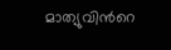മാത്യുവിന്‍റെ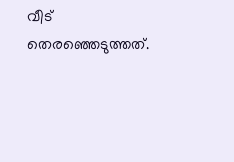വീട് തെരഞ്ഞെടുത്തത്.